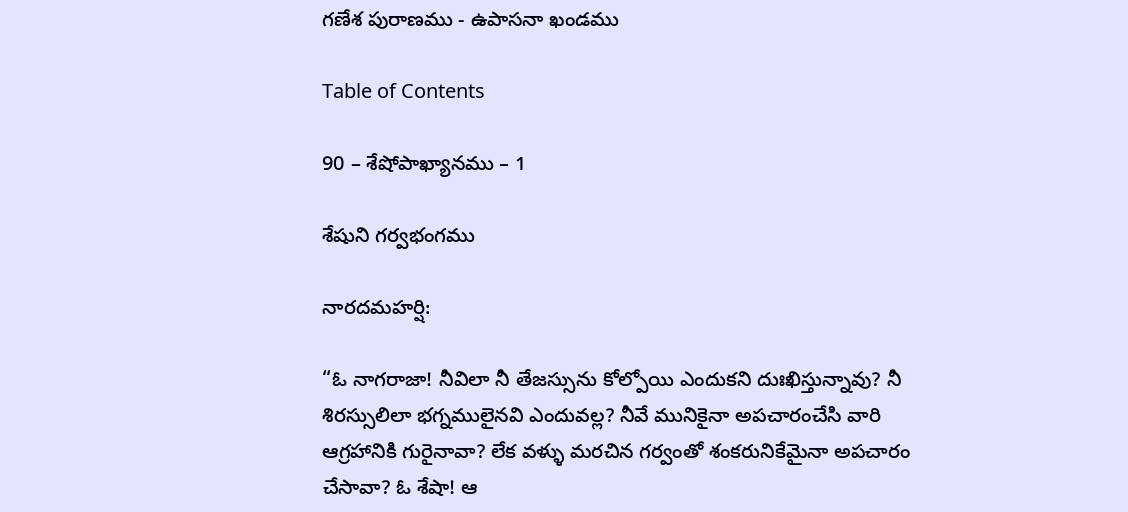గణేశ పురాణము - ఉపాసనా ఖండము

Table of Contents

90 – శేషోపాఖ్యానము – 1

శేషుని గర్వభంగము

నారదమహర్షి:

“ఓ నాగరాజా! నీవిలా నీ తేజస్సును కోల్పోయి ఎందుకని దుఃఖిస్తున్నావు? నీ శిరస్సులిలా భగ్నములైనవి ఎందువల్ల? నీవే మునికైనా అపచారంచేసి వారి ఆగ్రహానికి గురైనావా? లేక వళ్ళు మరచిన గర్వంతో శంకరునికేమైనా అపచారం చేసావా? ఓ శేషా! ఆ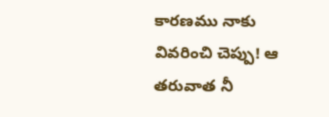కారణము నాకు వివరించి చెప్పు! ఆ తరువాత నీ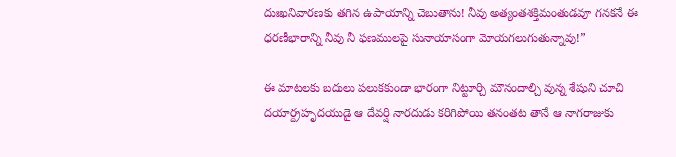దుఃఖనివారణకు తగిన ఉపాయాన్ని చెబుతాను! నీవు అత్యంతశక్తిమంతుడవూ గనకనే ఈ ధరణీభారాన్ని నీవు నీ ఫణములపై సునాయాసంగా మోయగలుగుతున్నావు!”

ఈ మాటలకు బదులు పలుకకుండా భారంగా నిట్టూర్చి మౌనందాల్చి వున్న శేషుని చూచి దయార్ద్రహృదయుడై ఆ దేవర్షి నారదుడు కరిగిపోయి తనంతట తానే ఆ నాగరాజుకు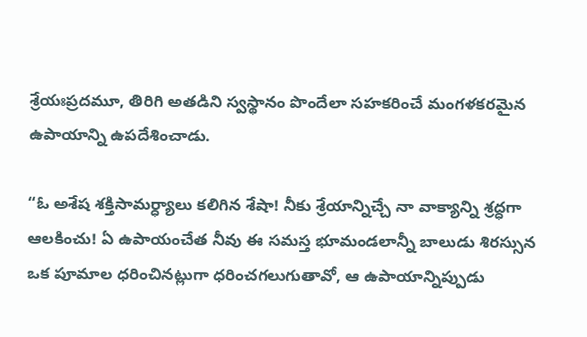శ్రేయఃప్రదమూ, తిరిగి అతడిని స్వస్థానం పొందేలా సహకరించే మంగళకరమైన ఉపాయాన్ని ఉపదేశించాడు.

“ఓ అశేష శక్తిసామర్ధ్యాలు కలిగిన శేషా! నీకు శ్రేయాన్నిచ్చే నా వాక్యాన్ని శ్రద్ధగా ఆలకించు! ఏ ఉపాయంచేత నీవు ఈ సమస్త భూమండలాన్నీ బాలుడు శిరస్సున ఒక పూమాల ధరించినట్లుగా ధరించగలుగుతావో, ఆ ఉపాయాన్నిప్పుడు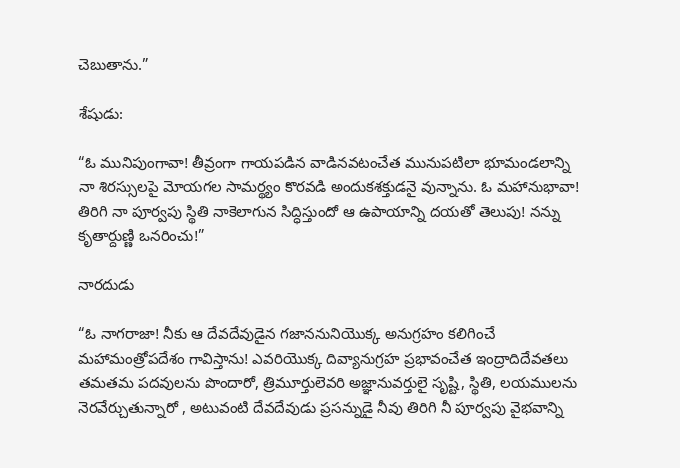చెబుతాను.”

శేషుడు:

“ఓ మునిపుంగావా! తీవ్రంగా గాయపడిన వాడినవటంచేత మునుపటిలా భూమండలాన్ని నా శిరస్సులపై మోయగల సామర్థ్యం కొరవడి అందుకశక్తుడనై వున్నాను. ఓ మహానుభావా! తిరిగి నా పూర్వపు స్థితి నాకెలాగున సిద్ధిస్తుందో ఆ ఉపాయాన్ని దయతో తెలుపు! నన్ను కృతార్దుణ్ణి ఒనరించు!”

నారదుడు

“ఓ నాగరాజా! నీకు ఆ దేవదేవుడైన గజాననునియొక్క అనుగ్రహం కలిగించే మహామంత్రోపదేశం గావిస్తాను! ఎవరియొక్క దివ్యానుగ్రహ ప్రభావంచేత ఇంద్రాదిదేవతలు తమతమ పదవులను పొందారో, త్రిమూర్తులెవరి అజ్ఞానువర్తులై సృష్టి, స్థితి, లయములను నెరవేర్చుతున్నారో , అటువంటి దేవదేవుడు ప్రసన్నుడై నీవు తిరిగి నీ పూర్వపు వైభవాన్ని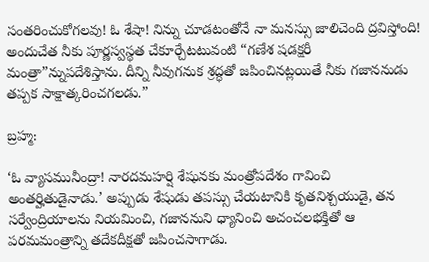సంతరించుకోగలవు! ఓ శేషా! నిన్ను చూడటంతోనే నా మనస్సు జాలిచెంది ద్రవిస్తోంది! అందుచేత నీకు పూర్ణస్వస్థత చేకూర్చేటటువంటి “గణేశ షడక్షరీ మంత్రా”న్నుపదేశిస్తాను. దీన్ని నీవుగనుక శ్రద్ధతో జపించినట్లయితే నీకు గజాననుడు తప్పక సాక్షాత్కరించగలడు.”

బ్రహ్మ:

‘ఓ వ్యాసమునీంద్రా! నారదమహర్షి శేషునకు మంత్రోపదేశం గావించి అంతర్హితుడైనాడు.’ అప్పుడు శేషుడు తపస్సు చేయటానికి కృతనిశ్చయుడై, తన సర్వేంద్రియాలను నియమించి, గజాననుని ధ్యానించి అచంచలభక్తితో ఆ పరమమంత్రాన్ని తదేకదీక్షతో జపించసాగాడు.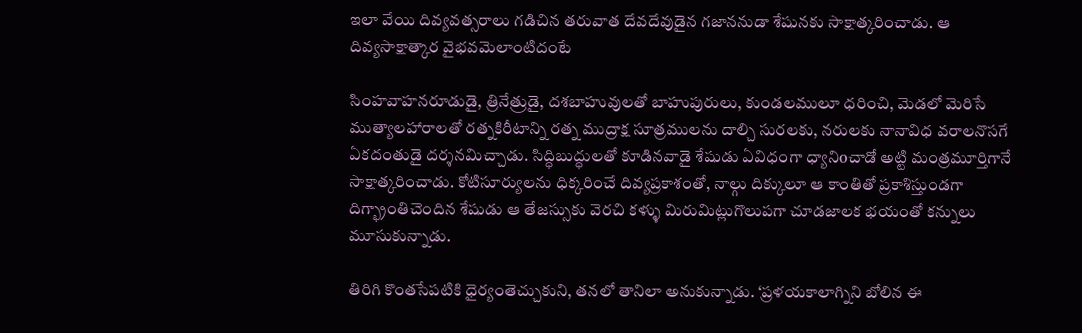ఇలా వేయి దివ్యవత్సరాలు గడిచిన తరువాత దేవదేవుడైన గజాననుడా శేషునకు సాక్షాత్కరించాడు. ఆ దివ్యసాక్షాత్కార వైభవమెలాంటిదంటే

సింహవాహనరూడుడై, త్రినేత్రుడై, దశబాహువులతో బాహుపురులు, కుండలములూ ధరించి, మెడలో మెరిసే ముత్యాలహారాలతో రత్నకిరీటాన్ని రత్న ముద్రాక్ష సూత్రములను దాల్చి సురలకు, నరులకు నానావిధ వరాలనొసగే ఏకదంతుడై దర్శనమిచ్చాడు. సిద్ధిబుద్ధులతో కూడినవాడై శేషుడు ఏవిధంగా ధ్యానిoచాడో అట్టి మంత్రమూర్తిగానే సాక్షాత్కరించాడు. కోటిసూర్యులను ధిక్కరించే దివ్యప్రకాశంతో, నాల్గు దిక్కులూ ఆ కాంతితో ప్రకాశిస్తుండగా దిగ్భ్రాంతిచెందిన శేషుడు ఆ తేజస్సుకు వెరచి కళ్ళు మిరుమిట్లుగొలుపగా చూడజాలక భయంతో కన్నులు మూసుకున్నాడు.

తిరిగి కొంతసేపటికి ధైర్యంతెచ్చుకుని, తనలో తానిలా అనుకున్నాడు. ‘ప్రళయకాలాగ్నిని బోలిన ఈ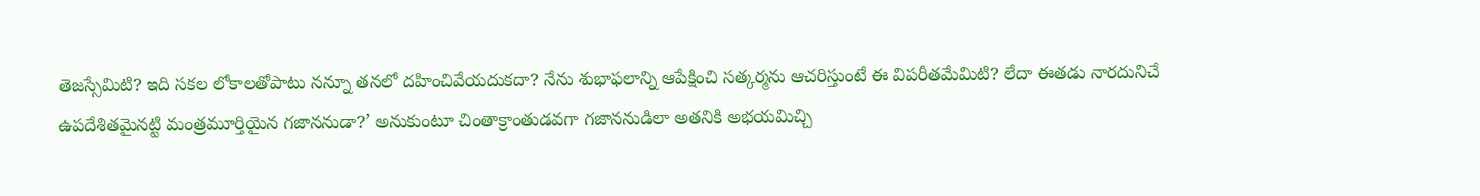తెజస్సేమిటి? ఇది సకల లోకాలతోపాటు నన్నూ తనలో దహించివేయదుకదా? నేను శుభాఫలాన్ని ఆపేక్షించి సత్కర్మను ఆచరిస్తుంటే ఈ విపరీతమేమిటి? లేదా ఈతడు నారదునిచే ఉపదేశితమైనట్టి మంత్రమూర్తియైన గజాననుడా?’ అనుకుంటూ చింతాక్రాంతుడవగా గజాననుడిలా అతనికి అభయమిచ్చి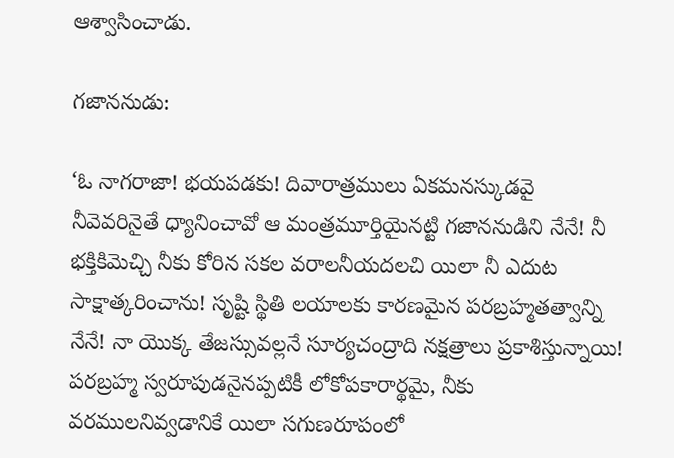ఆశ్వాసించాడు.

గజాననుడు:

‘ఓ నాగరాజా! భయపడకు! దివారాత్రములు ఏకమనస్కుడవై నీవెవరినైతే ధ్యానించావో ఆ మంత్రమూర్తియైనట్టి గజాననుడిని నేనే! నీ భక్తికిమెచ్చి నీకు కోరిన సకల వరాలనీయదలచి యిలా నీ ఎదుట సాక్షాత్కరించాను! సృష్టి స్థితి లయాలకు కారణమైన పరబ్రహ్మతత్వాన్ని నేనే! నా యొక్క తేజస్సువల్లనే సూర్యచంద్రాది నక్షత్రాలు ప్రకాశిస్తున్నాయి! పరబ్రహ్మ స్వరూపుడనైనప్పటికీ లోకోపకారార్థమై, నీకు వరములనివ్వడానికే యిలా సగుణరూపంలో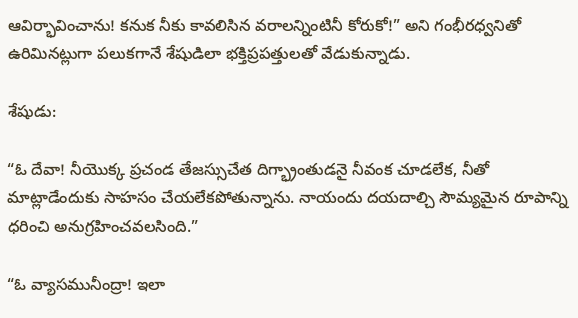ఆవిర్భావించాను! కనుక నీకు కావలిసిన వరాలన్నింటినీ కోరుకో!” అని గంభీరధ్వనితో ఉరిమినట్లుగా పలుకగానే శేషుడిలా భక్తిప్రపత్తులతో వేడుకున్నాడు.

శేషుడు:

“ఓ దేవా! నీయొక్క ప్రచండ తేజస్సుచేత దిగ్భ్రాంతుడనై నీవంక చూడలేక, నీతో మాట్లాడేందుకు సాహసం చేయలేకపోతున్నాను. నాయందు దయదాల్చి సౌమ్యమైన రూపాన్ని ధరించి అనుగ్రహించవలసింది.”

“ఓ వ్యాసమునీంద్రా! ఇలా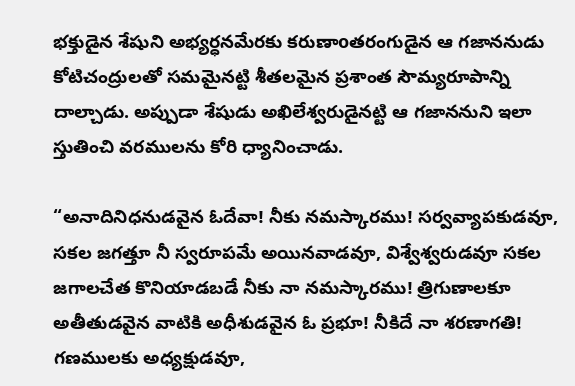భక్తుడైన శేషుని అభ్యర్ధనమేరకు కరుణాoతరంగుడైన ఆ గజాననుడు కోటిచంద్రులతో సమమైనట్టి శీతలమైన ప్రశాంత సౌమ్యరూపాన్ని దాల్చాడు. అప్పుడా శేషుడు అఖిలేశ్వరుడైనట్టి ఆ గజాననుని ఇలా స్తుతించి వరములను కోరి ధ్యానించాడు.

“అనాదినిధనుడవైన ఓదేవా! నీకు నమస్కారము! సర్వవ్యాపకుడవూ, సకల జగత్తూ నీ స్వరూపమే అయినవాడవూ, విశ్వేశ్వరుడవూ సకల జగాలచేత కొనియాడబడే నీకు నా నమస్కారము! త్రిగుణాలకూ అతీతుడవైన వాటికి అధీశుడవైన ఓ ప్రభూ! నీకిదే నా శరణాగతి! గణములకు అధ్యక్షుడవూ,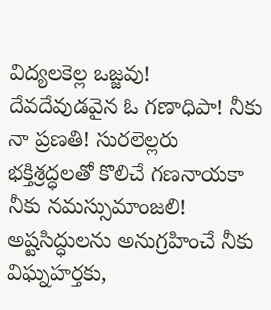విద్యలకెల్ల ఒజ్జవు! దేవదేవుడవైన ఓ గణాధిపా! నీకు నా ప్రణతి! సురలెల్లరు భక్తిశ్రద్ధలతో కొలిచే గణనాయకా నీకు నమస్సుమాంజలి! అష్టసిద్ధులను అనుగ్రహించే నీకు విఘ్నహర్తకు,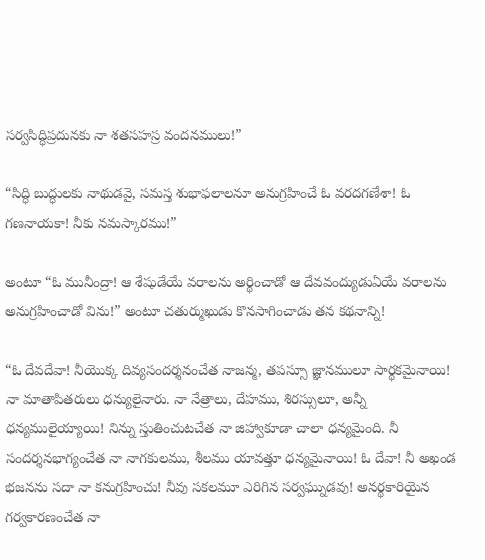సర్వసిద్ధిప్రదునకు నా శతసహస్ర వందనములు!”

“సిద్ధి బుద్ధులకు నాథుడవై, సమస్త శుభాఫలాలనూ అనుగ్రహించే ఓ వరదగణేశా! ఓ గణనాయకా! నీకు నమస్కారము!”

అంటూ “ఓ మునీంద్రా! ఆ శేషుడేయే వరాలను అర్థించాడో ఆ దేవవంద్యుడుఏయే వరాలను అనుగ్రహించాడో విను!” అంటూ చతుర్ముఖుడు కొనసాగించాడు తన కథనాన్ని!

“ఓ దేవదేవా! నీయొక్క దివ్యసందర్శనంచేత నాజన్మ, తపస్సూ జ్ఞానములూ సార్థకమైనాయి! నా మాతాపితరులు ధన్యులైనారు. నా నేత్రాలు, దేహము, శిరస్సులూ, అన్నీ ధన్యములైయ్యాయి! నిన్ను స్తుతించుటచేత నా జిహ్వాకూడా చాలా ధన్యమైంది. నీ సందర్శనభాగ్యంచేత నా నాగకులము, శీలము యావత్తూ ధన్యమైనాయి! ఓ దేవా! నీ అఖండ భజనను సదా నా కనుగ్రహించు! నీవు సకలమూ ఎరిగిన సర్వఘ్నుడవు! అనర్థకారియైన గర్వకారణంచేత నా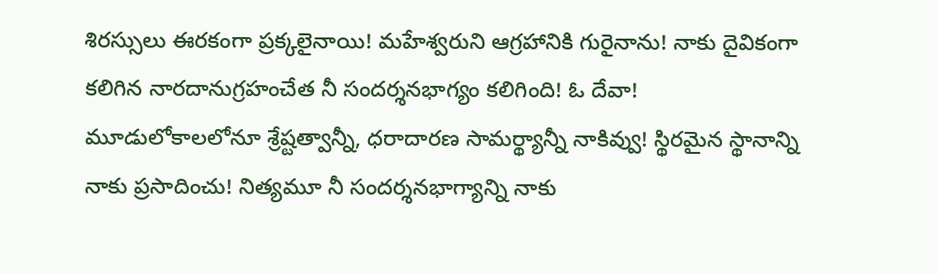శిరస్సులు ఈరకంగా ప్రక్కలైనాయి! మహేశ్వరుని ఆగ్రహానికి గురైనాను! నాకు దైవికంగా కలిగిన నారదానుగ్రహంచేత నీ సందర్శనభాగ్యం కలిగింది! ఓ దేవా! మూడులోకాలలోనూ శ్రేష్టత్వాన్నీ, ధరాదారణ సామర్థ్యాన్నీ నాకివ్వు! స్థిరమైన స్థానాన్ని నాకు ప్రసాదించు! నిత్యమూ నీ సందర్శనభాగ్యాన్ని నాకు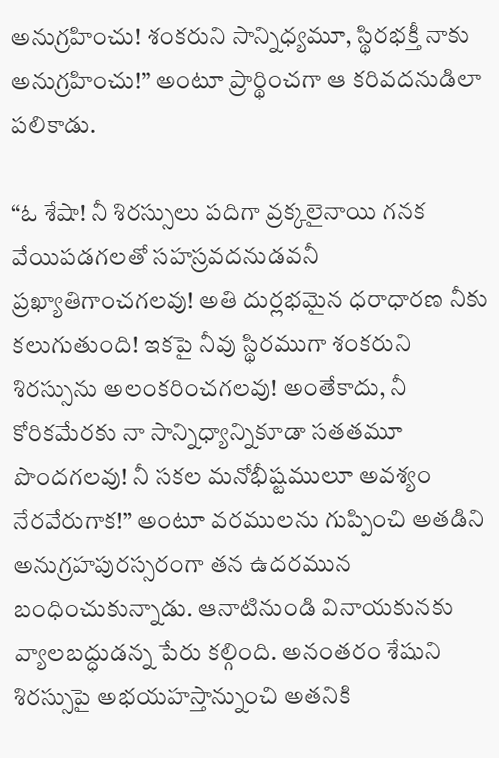అనుగ్రహించు! శంకరుని సాన్నిధ్యమూ, స్థిరభక్తీ నాకు అనుగ్రహించు!” అంటూ ప్రార్థించగా ఆ కరివదనుడిలా పలికాడు.

“ఓ శేషా! నీ శిరస్సులు పదిగా వ్రక్కలైనాయి గనక వేయిపడగలతో సహస్రవదనుడవనీ ప్రఖ్యాతిగాంచగలవు! అతి దుర్లభమైన ధరాధారణ నీకు కలుగుతుంది! ఇకపై నీవు స్థిరముగా శంకరుని శిరస్సును అలంకరించగలవు! అంతేకాదు, నీ కోరికమేరకు నా సాన్నిధ్యాన్నికూడా సతతమూ పొందగలవు! నీ సకల మనోభీష్టములూ అవశ్యం నేరవేరుగాక!” అంటూ వరములను గుప్పించి అతడిని అనుగ్రహపురస్సరంగా తన ఉదరమున బంధించుకున్నాడు. ఆనాటినుండి వినాయకునకు వ్యాలబద్ధుడన్న పేరు కల్గింది. అనంతరం శేషుని శిరస్సుపై అభయహస్తాన్నుంచి అతనికి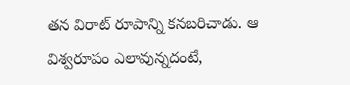తన విరాట్ రూపాన్ని కనబరిచాడు. ఆ విశ్వరూపం ఎలావున్నదంటే,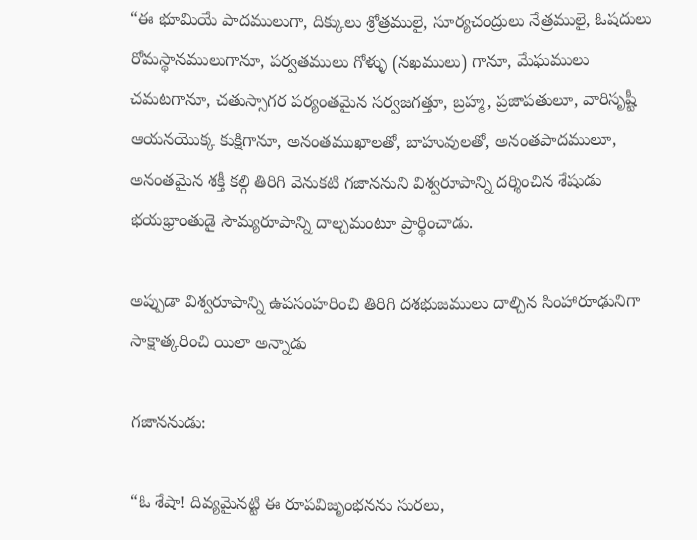“ఈ భూమియే పాదములుగా, దిక్కులు శ్రోత్రములై, సూర్యచంద్రులు నేత్రములై, ఓషదులు రోమస్థానములుగానూ, పర్వతములు గోళ్ళు (నఖములు) గానూ, మేఘములు చమటగానూ, చతుస్సాగర పర్యంతమైన సర్వజగత్తూ, బ్రహ్మ, ప్రజాపతులూ, వారిసృష్టీ ఆయనయొక్క కుక్షిగానూ, అనంతముఖాలతో, బాహువులతో, అనంతపాదములూ, అనంతమైన శక్తీ కల్గి తిరిగి వెనుకటి గజాననుని విశ్వరూపాన్ని దర్శించిన శేషుడు భయభ్రాంతుడై సౌమ్యరూపాన్ని దాల్చమంటూ ప్రార్థించాడు.

అప్పుడా విశ్వరూపాన్ని ఉపసంహరించి తిరిగి దశభుజములు దాల్చిన సింహారూఢునిగా సాక్షాత్కరించి యిలా అన్నాడు

గజాననుడు:

“ఓ శేషా! దివ్యమైనట్టి ఈ రూపవిజృంభనను సురలు,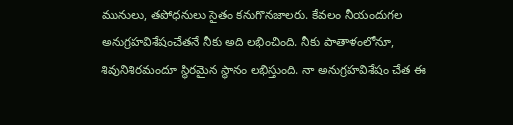మునులు, తపోధనులు సైతం కనుగొనజాలరు. కేవలం నీయందుగల అనుగ్రహవిశేషంచేతనే నీకు అది లభించింది. నీకు పాతాళంలోనూ, శివునిశిరమందూ స్థిరమైన స్థానం లభిస్తుంది. నా అనుగ్రహవిశేషం చేత ఈ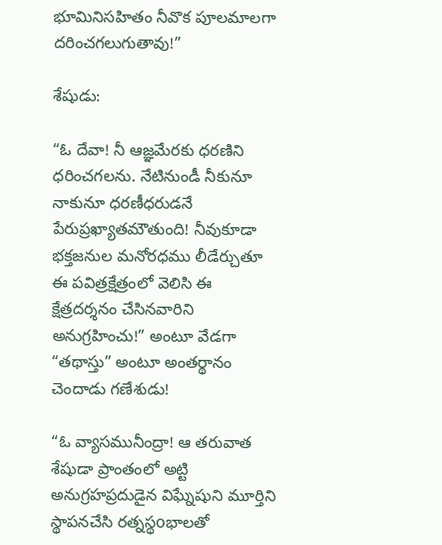భూమినిసహితం నీవొక పూలమాలగా దరించగలుగుతావు!”

శేషుడు:

“ఓ దేవా! నీ ఆజ్ఞమేరకు ధరణిని ధరించగలను. నేటినుండీ నీకునూ నాకునూ ధరణీధరుడనే పేరుప్రఖ్యాతమౌతుంది! నీవుకూడా భక్తజనుల మనోరధము లీడేర్చుతూ ఈ పవిత్రక్షేత్రంలో వెలిసి ఈ క్షేత్రదర్శనం చేసినవారిని అనుగ్రహించు!” అంటూ వేడగా “తథాస్తు” అంటూ అంతర్థానం చెందాడు గణేశుడు!

“ఓ వ్యాసమునీంద్రా! ఆ తరువాత శేషుడా ప్రాంతంలో అట్టి అనుగ్రహప్రదుడైన విఘ్నేషుని మూర్తిని స్థాపనచేసి రత్నస్థoభాలతో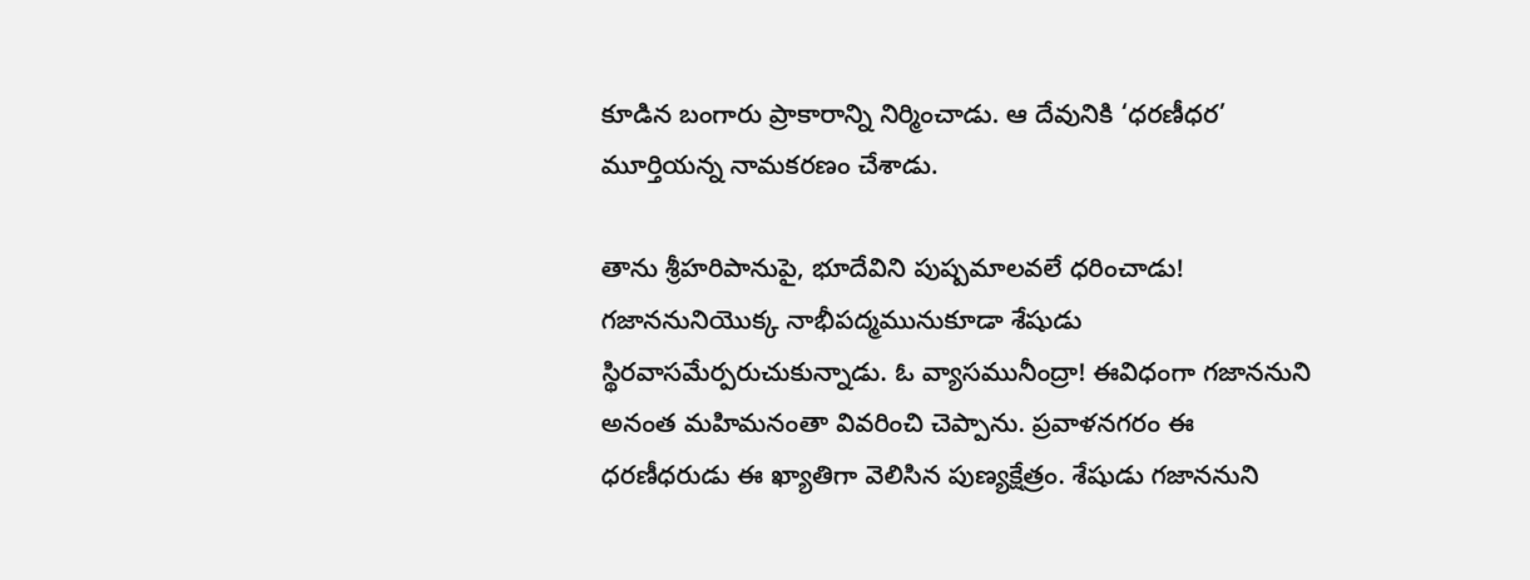కూడిన బంగారు ప్రాకారాన్ని నిర్మించాడు. ఆ దేవునికి ‘ధరణీధర’ మూర్తియన్న నామకరణం చేశాడు.

తాను శ్రీహరిపానుపై, భూదేవిని పుష్పమాలవలే ధరించాడు! గజాననునియొక్క నాభీపద్మమునుకూడా శేషుడు స్థిరవాసమేర్పరుచుకున్నాడు. ఓ వ్యాసమునీంద్రా! ఈవిధంగా గజాననుని అనంత మహిమనంతా వివరించి చెప్పాను. ప్రవాళనగరం ఈ ధరణీధరుడు ఈ ఖ్యాతిగా వెలిసిన పుణ్యక్షేత్రం. శేషుడు గజాననుని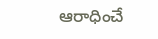ఆరాధించే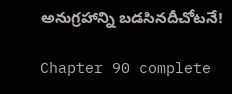అనుగ్రహాన్ని బడసినదీచోటనే!

Chapter 90 complete